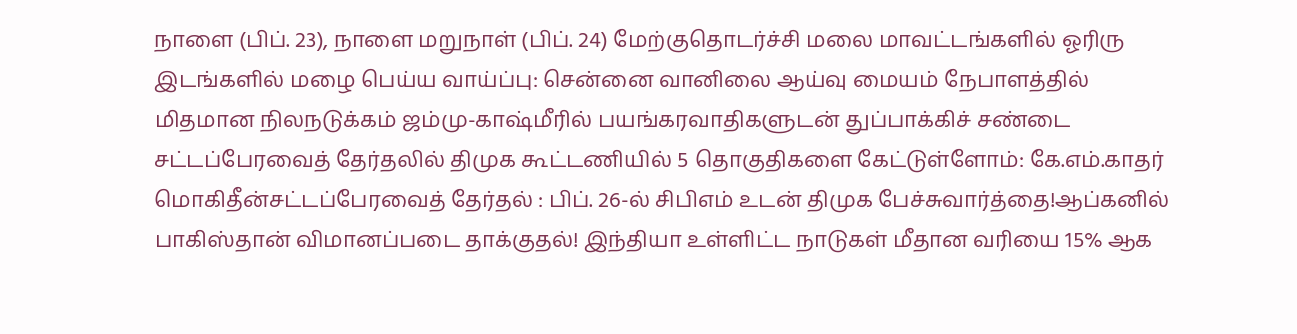நாளை (பிப். 23), நாளை மறுநாள் (பிப். 24) மேற்குதொடர்ச்சி மலை மாவட்டங்களில் ஓரிரு இடங்களில் மழை பெய்ய வாய்ப்பு: சென்னை வானிலை ஆய்வு மையம் நேபாளத்தில் மிதமான நிலநடுக்கம் ஜம்மு-காஷ்மீரில் பயங்கரவாதிகளுடன் துப்பாக்கிச் சண்டை சட்டப்பேரவைத் தேர்தலில் திமுக கூட்டணியில் 5 தொகுதிகளை கேட்டுள்ளோம்: கே.எம்.காதர் மொகிதீன்சட்டப்பேரவைத் தேர்தல் : பிப். 26-ல் சிபிஎம் உடன் திமுக பேச்சுவார்த்தை!ஆப்கனில் பாகிஸ்தான் விமானப்படை தாக்குதல்! இந்தியா உள்ளிட்ட நாடுகள் மீதான வரியை 15% ஆக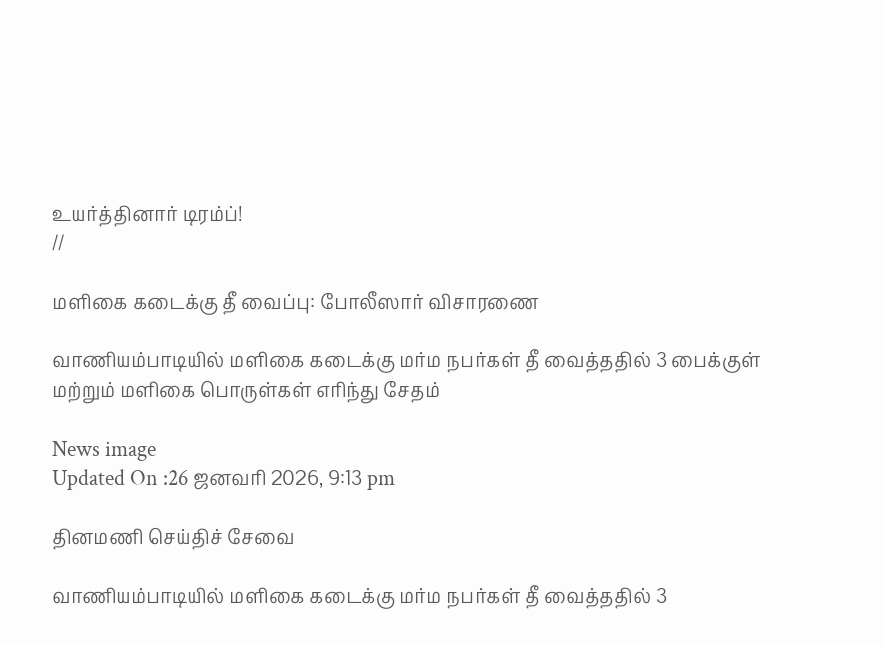உயர்த்தினார் டிரம்ப்!
//

மளிகை கடைக்கு தீ வைப்பு: போலீஸார் விசாரணை

வாணியம்பாடியில் மளிகை கடைக்கு மர்ம நபர்கள் தீ வைத்ததில் 3 பைக்குள் மற்றும் மளிகை பொருள்கள் எரிந்து சேதம்

News image
Updated On :26 ஜனவரி 2026, 9:13 pm

தினமணி செய்திச் சேவை

வாணியம்பாடியில் மளிகை கடைக்கு மர்ம நபர்கள் தீ வைத்ததில் 3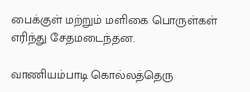பைக்குள் மற்றும் மளிகை பொருள்கள் எரிந்து சேதமடைந்தன.

வாணியம்பாடி கொல்லத்தெரு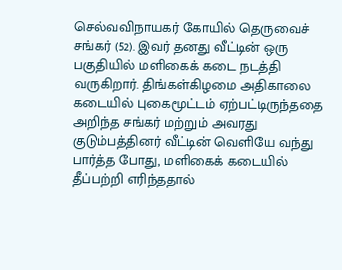செல்வவிநாயகர் கோயில் தெருவைச் சங்கர் (52). இவர் தனது வீட்டின் ஒரு பகுதியில் மளிகைக் கடை நடத்தி வருகிறார். திங்கள்கிழமை அதிகாலை கடையில் புகைமூட்டம் ஏற்பட்டிருந்ததை அறிந்த சங்கர் மற்றும் அவரது குடும்பத்தினர் வீட்டின் வெளியே வந்து பார்த்த போது, மளிகைக் கடையில் தீப்பற்றி எரிந்ததால்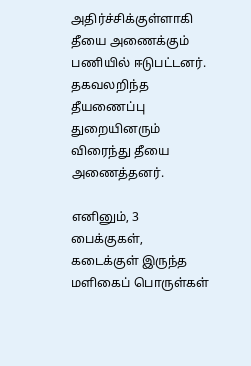அதிர்ச்சிக்குள்ளாகி தீயை அணைக்கும் பணியில் ஈடுபட்டனர். தகவலறிந்த தீயணைப்பு துறையினரும் விரைந்து தீயை அணைத்தனர்.

எனினும், 3 பைக்குகள், கடைக்குள் இருந்த மளிகைப் பொருள்கள்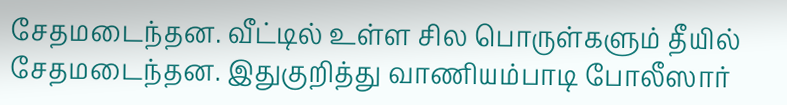சேதமடைந்தன. வீட்டில் உள்ள சில பொருள்களும் தீயில் சேதமடைந்தன. இதுகுறித்து வாணியம்பாடி போலீஸார்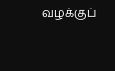வழக்குப்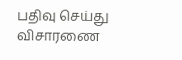பதிவு செய்து விசாரணை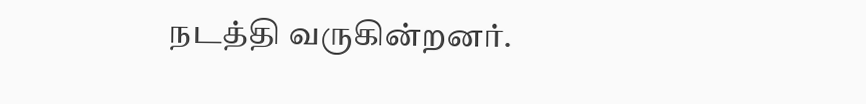நடத்தி வருகின்றனர்.